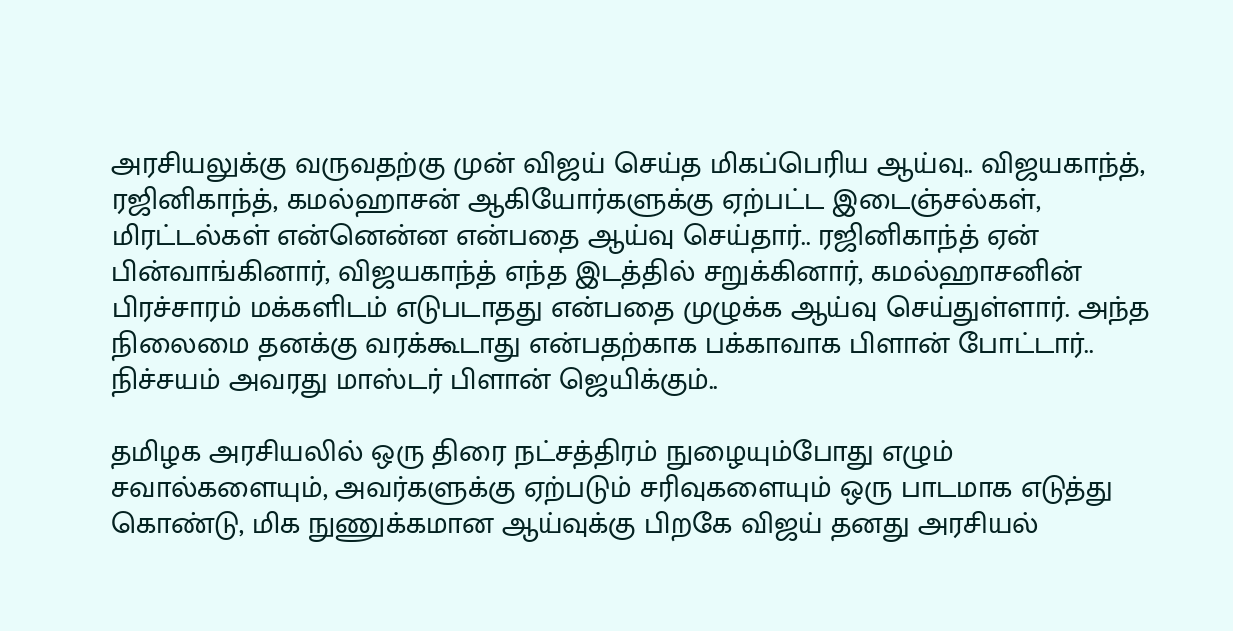அரசியலுக்கு வருவதற்கு முன் விஜய் செய்த மிகப்பெரிய ஆய்வு.. விஜயகாந்த், ரஜினிகாந்த், கமல்ஹாசன் ஆகியோர்களுக்கு ஏற்பட்ட இடைஞ்சல்கள், மிரட்டல்கள் என்னென்ன என்பதை ஆய்வு செய்தார்.. ரஜினிகாந்த் ஏன் பின்வாங்கினார், விஜயகாந்த் எந்த இடத்தில் சறுக்கினார், கமல்ஹாசனின் பிரச்சாரம் மக்களிடம் எடுபடாதது என்பதை முழுக்க ஆய்வு செய்துள்ளார். அந்த நிலைமை தனக்கு வரக்கூடாது என்பதற்காக பக்காவாக பிளான் போட்டார்.. நிச்சயம் அவரது மாஸ்டர் பிளான் ஜெயிக்கும்..

தமிழக அரசியலில் ஒரு திரை நட்சத்திரம் நுழையும்போது எழும் சவால்களையும், அவர்களுக்கு ஏற்படும் சரிவுகளையும் ஒரு பாடமாக எடுத்து கொண்டு, மிக நுணுக்கமான ஆய்வுக்கு பிறகே விஜய் தனது அரசியல்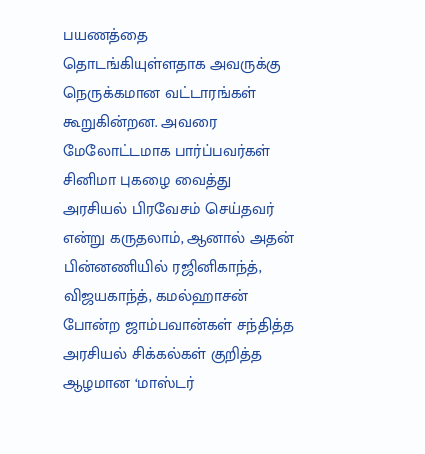பயணத்தை தொடங்கியுள்ளதாக அவருக்கு நெருக்கமான வட்டாரங்கள் கூறுகின்றன. அவரை மேலோட்டமாக பார்ப்பவர்கள் சினிமா புகழை வைத்து அரசியல் பிரவேசம் செய்தவர் என்று கருதலாம், ஆனால் அதன் பின்னணியில் ரஜினிகாந்த், விஜயகாந்த், கமல்ஹாசன் போன்ற ஜாம்பவான்கள் சந்தித்த அரசியல் சிக்கல்கள் குறித்த ஆழமான ‘மாஸ்டர்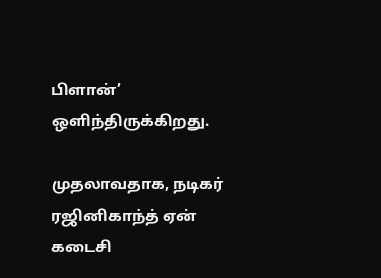பிளான்’ ஒளிந்திருக்கிறது.

முதலாவதாக, நடிகர் ரஜினிகாந்த் ஏன் கடைசி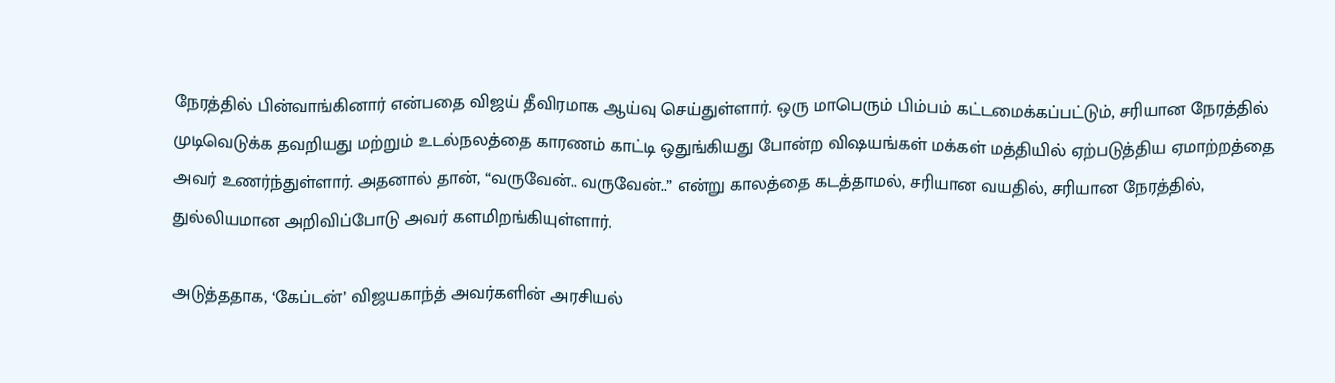நேரத்தில் பின்வாங்கினார் என்பதை விஜய் தீவிரமாக ஆய்வு செய்துள்ளார். ஒரு மாபெரும் பிம்பம் கட்டமைக்கப்பட்டும், சரியான நேரத்தில் முடிவெடுக்க தவறியது மற்றும் உடல்நலத்தை காரணம் காட்டி ஒதுங்கியது போன்ற விஷயங்கள் மக்கள் மத்தியில் ஏற்படுத்திய ஏமாற்றத்தை அவர் உணர்ந்துள்ளார். அதனால் தான், “வருவேன்.. வருவேன்..” என்று காலத்தை கடத்தாமல், சரியான வயதில், சரியான நேரத்தில், துல்லியமான அறிவிப்போடு அவர் களமிறங்கியுள்ளார்.

அடுத்ததாக, ‘கேப்டன்’ விஜயகாந்த் அவர்களின் அரசியல்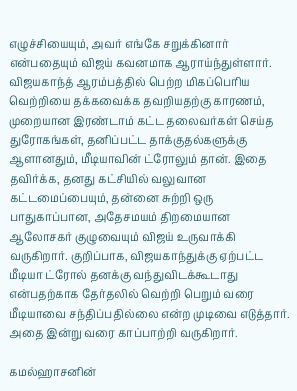எழுச்சியையும், அவர் எங்கே சறுக்கினார் என்பதையும் விஜய் கவனமாக ஆராய்ந்துள்ளார். விஜயகாந்த் ஆரம்பத்தில் பெற்ற மிகப்பெரிய வெற்றியை தக்கவைக்க தவறியதற்கு காரணம், முறையான இரண்டாம் கட்ட தலைவர்கள் செய்த துரோகங்கள், தனிப்பட்ட தாக்குதல்களுக்கு ஆளானதும், மீடியாவின் ட்ரோலும் தான். இதை தவிர்க்க, தனது கட்சியில் வலுவான கட்டமைப்பையும், தன்னை சுற்றி ஒரு பாதுகாப்பான, அதேசமயம் திறமையான ஆலோசகர் குழுவையும் விஜய் உருவாக்கி வருகிறார். குறிப்பாக, விஜயகாந்துக்கு ஏற்பட்ட மீடியா ட்ரோல் தனக்கு வந்துவிடக்கூடாது என்பதற்காக தேர்தலில் வெற்றி பெறும் வரை மீடியாவை சந்திப்பதில்லை என்ற முடிவை எடுத்தார். அதை இன்று வரை காப்பாற்றி வருகிறார்.

கமல்ஹாசனின்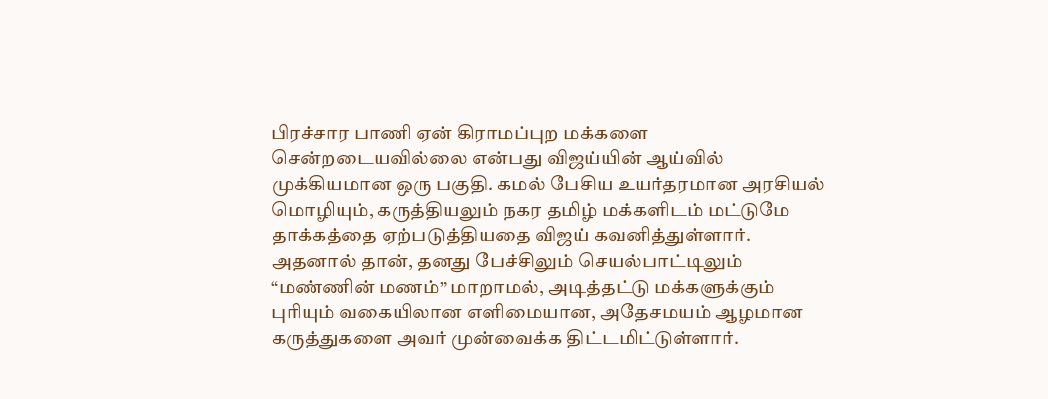பிரச்சார பாணி ஏன் கிராமப்புற மக்களை சென்றடையவில்லை என்பது விஜய்யின் ஆய்வில் முக்கியமான ஒரு பகுதி. கமல் பேசிய உயர்தரமான அரசியல் மொழியும், கருத்தியலும் நகர தமிழ் மக்களிடம் மட்டுமே தாக்கத்தை ஏற்படுத்தியதை விஜய் கவனித்துள்ளார். அதனால் தான், தனது பேச்சிலும் செயல்பாட்டிலும் “மண்ணின் மணம்” மாறாமல், அடித்தட்டு மக்களுக்கும் புரியும் வகையிலான எளிமையான, அதேசமயம் ஆழமான கருத்துகளை அவர் முன்வைக்க திட்டமிட்டுள்ளார்.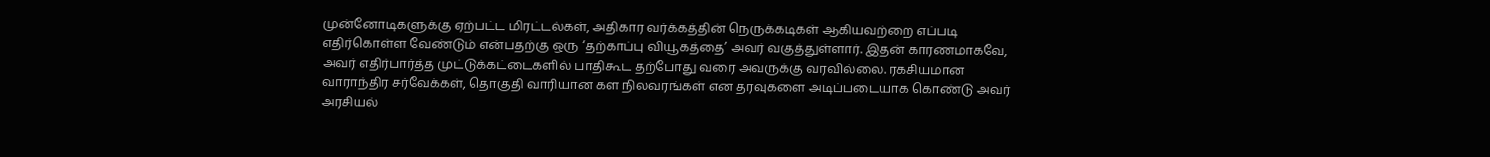முன்னோடிகளுக்கு ஏற்பட்ட மிரட்டல்கள், அதிகார வர்க்கத்தின் நெருக்கடிகள் ஆகியவற்றை எப்படி எதிர்கொள்ள வேண்டும் என்பதற்கு ஒரு ‘தற்காப்பு வியூகத்தை’ அவர் வகுத்துள்ளார். இதன் காரணமாகவே, அவர் எதிர்பார்த்த முட்டுக்கட்டைகளில் பாதிகூட தற்போது வரை அவருக்கு வரவில்லை. ரகசியமான வாராந்திர சர்வேக்கள், தொகுதி வாரியான கள நிலவரங்கள் என தரவுகளை அடிப்படையாக கொண்டு அவர் அரசியல்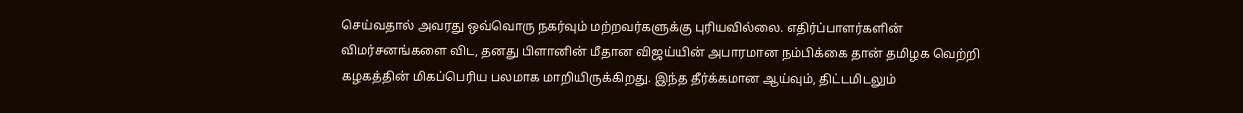செய்வதால் அவரது ஒவ்வொரு நகர்வும் மற்றவர்களுக்கு புரியவில்லை. எதிர்ப்பாளர்களின் விமர்சனங்களை விட, தனது பிளானின் மீதான விஜய்யின் அபாரமான நம்பிக்கை தான் தமிழக வெற்றி கழகத்தின் மிகப்பெரிய பலமாக மாறியிருக்கிறது. இந்த தீர்க்கமான ஆய்வும், திட்டமிடலும்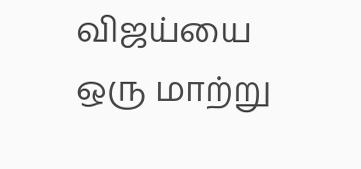விஜய்யை ஒரு மாற்று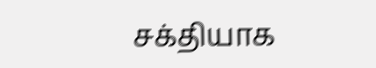சக்தியாக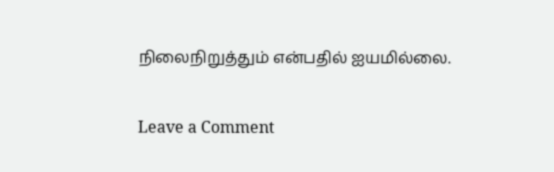நிலைநிறுத்தும் என்பதில் ஐயமில்லை.

Leave a Comment